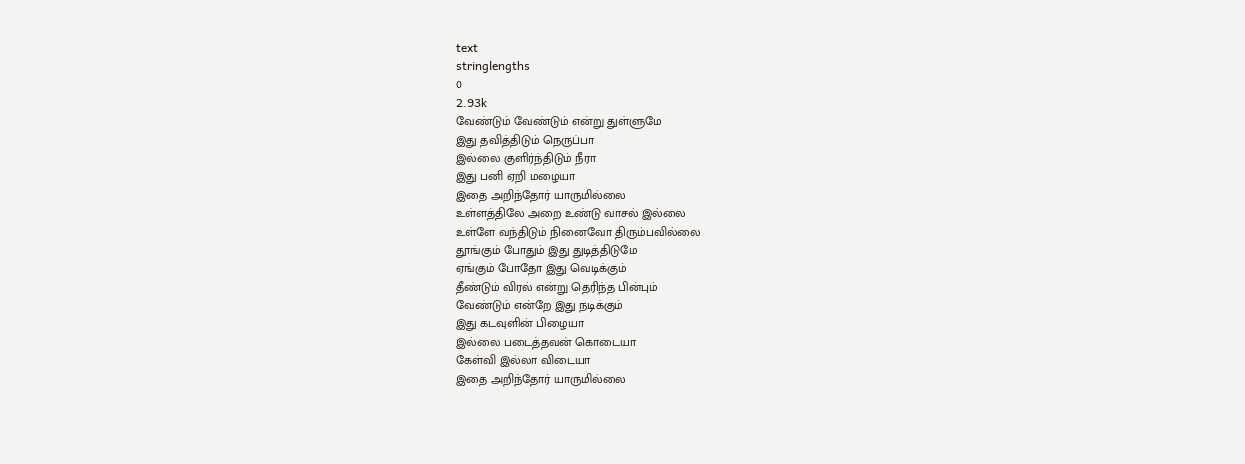text
stringlengths
0
2.93k
வேண்டும் வேண்டும் என்று துள்ளுமே
இது தவித்திடும் நெருப்பா
இல்லை குளிர்ந்திடும் நீரா
இது பனி ஏறி மழையா
இதை அறிந்தோர் யாருமில்லை
உள்ளத்திலே அறை உண்டு வாசல் இல்லை
உள்ளே வந்திடும் நினைவோ திரும்பவில்லை
தூங்கும் போதும் இது துடித்திடுமே
ஏங்கும் போதோ இது வெடிக்கும்
தீண்டும் விரல் என்று தெரிந்த பின்பும்
வேண்டும் என்றே இது நடிக்கும்
இது கடவுளின் பிழையா
இல்லை படைத்தவன் கொடையா
கேள்வி இல்லா விடையா
இதை அறிந்தோர் யாருமில்லை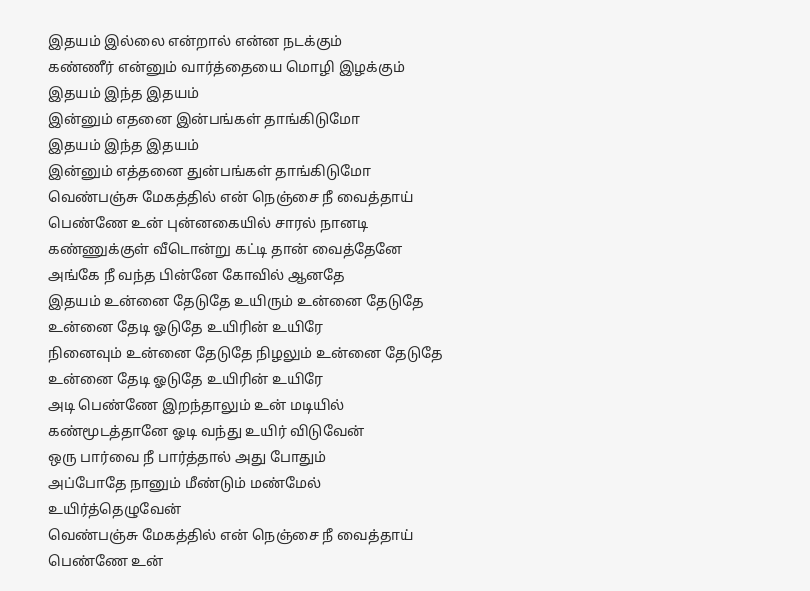இதயம் இல்லை என்றால் என்ன நடக்கும்
கண்ணீர் என்னும் வார்த்தையை மொழி இழக்கும்
இதயம் இந்த இதயம்
இன்னும் எதனை இன்பங்கள் தாங்கிடுமோ
இதயம் இந்த இதயம்
இன்னும் எத்தனை துன்பங்கள் தாங்கிடுமோ
வெண்பஞ்சு மேகத்தில் என் நெஞ்சை நீ வைத்தாய்
பெண்ணே உன் புன்னகையில் சாரல் நானடி
கண்ணுக்குள் வீடொன்று கட்டி தான் வைத்தேனே
அங்கே நீ வந்த பின்னே கோவில் ஆனதே
இதயம் உன்னை தேடுதே உயிரும் உன்னை தேடுதே
உன்னை தேடி ஓடுதே உயிரின் உயிரே
நினைவும் உன்னை தேடுதே நிழலும் உன்னை தேடுதே
உன்னை தேடி ஓடுதே உயிரின் உயிரே
அடி பெண்ணே இறந்தாலும் உன் மடியில்
கண்மூடத்தானே ஓடி வந்து உயிர் விடுவேன்
ஒரு பார்வை நீ பார்த்தால் அது போதும்
அப்போதே நானும் மீண்டும் மண்மேல் உயிர்த்தெழுவேன்
வெண்பஞ்சு மேகத்தில் என் நெஞ்சை நீ வைத்தாய்
பெண்ணே உன்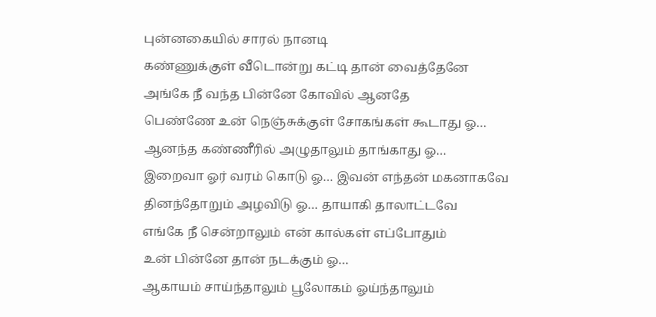புன்னகையில் சாரல் நானடி
கண்ணுக்குள் வீடொன்று கட்டி தான் வைத்தேனே
அங்கே நீ வந்த பின்னே கோவில் ஆனதே
பெண்ணே உன் நெஞ்சுக்குள் சோகங்கள் கூடாது ஓ…
ஆனந்த கண்ணீரில் அழுதாலும் தாங்காது ஓ…
இறைவா ஓர் வரம் கொடு ஓ… இவன் எந்தன் மகனாகவே
தினந்தோறும் அழவிடு ஓ… தாயாகி தாலாட்டவே
எங்கே நீ சென்றாலும் என் கால்கள் எப்போதும்
உன் பின்னே தான் நடக்கும் ஓ…
ஆகாயம் சாய்ந்தாலும் பூலோகம் ஓய்ந்தாலும்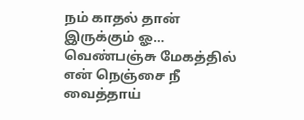நம் காதல் தான் இருக்கும் ஓ…
வெண்பஞ்சு மேகத்தில் என் நெஞ்சை நீ வைத்தாய்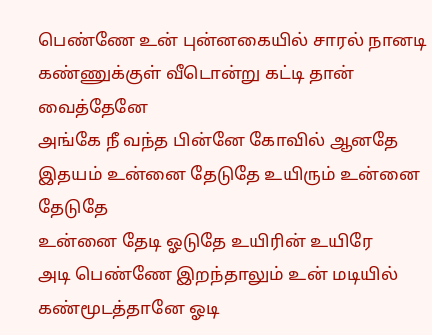பெண்ணே உன் புன்னகையில் சாரல் நானடி
கண்ணுக்குள் வீடொன்று கட்டி தான் வைத்தேனே
அங்கே நீ வந்த பின்னே கோவில் ஆனதே
இதயம் உன்னை தேடுதே உயிரும் உன்னை தேடுதே
உன்னை தேடி ஓடுதே உயிரின் உயிரே
அடி பெண்ணே இறந்தாலும் உன் மடியில்
கண்மூடத்தானே ஓடி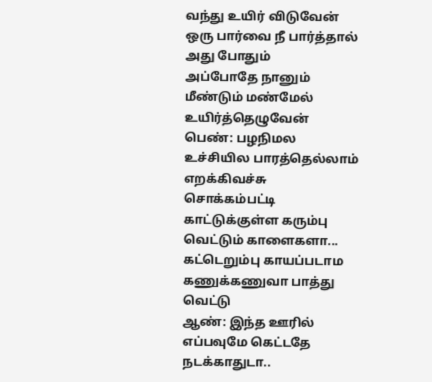வந்து உயிர் விடுவேன்
ஒரு பார்வை நீ பார்த்தால் அது போதும்
அப்போதே நானும் மீண்டும் மண்மேல் உயிர்த்தெழுவேன்
பெண்: பழநிமல உச்சியில பாரத்தெல்லாம் எறக்கிவச்சு
சொக்கம்பட்டி காட்டுக்குள்ள கரும்பு வெட்டும் காளைகளா...
கட்டெறும்பு காயப்படாம கணுக்கணுவா பாத்து வெட்டு
ஆண்: இந்த ஊரில் எப்பவுமே கெட்டதே நடக்காதுடா..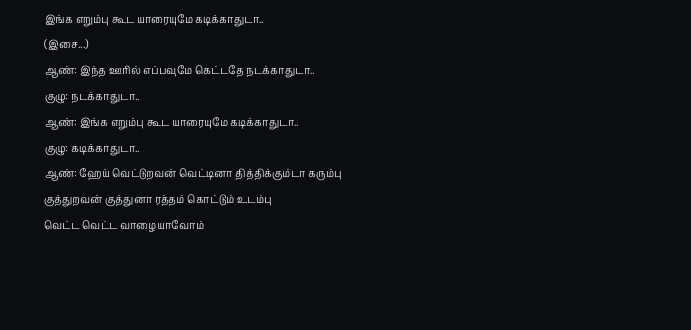இங்க எறும்பு கூட யாரையுமே கடிக்காதுடா..
(இசை...)
ஆண்: இந்த ஊரில் எப்பவுமே கெட்டதே நடக்காதுடா..
குழு: நடக்காதுடா..
ஆண்: இங்க எறும்பு கூட யாரையுமே கடிக்காதுடா..
குழு: கடிக்காதுடா..
ஆண்: ஹேய் வெட்டுறவன் வெட்டினா தித்திக்கும்டா கரும்பு
குத்துறவன் குத்துனா ரத்தம் கொட்டும் உடம்பு
வெட்ட வெட்ட வாழையாவோம்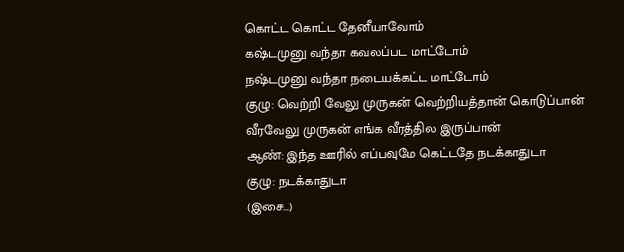கொட்ட கொட்ட தேனீயாவோம்
கஷ்டமுனு வந்தா கவலப்பட மாட்டோம்
நஷ்டமுனு வந்தா நடையக்கட்ட மாட்டோம்
குழு: வெற்றி வேலு முருகன் வெற்றியத்தான் கொடுப்பான்
வீரவேலு முருகன் எங்க வீரத்தில இருப்பான்
ஆண்: இந்த ஊரில் எப்பவுமே கெட்டதே நடக்காதுடா
குழு: நடக்காதுடா
(இசை...)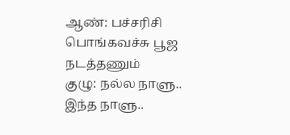ஆண்: பச்சரிசி பொங்கவச்சு பூஜ நடத்தணும்
குழு: நல்ல நாளு.. இந்த நாளு..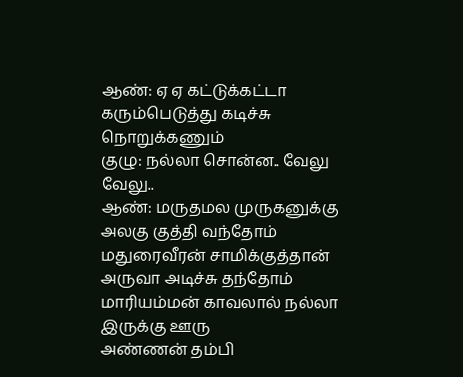ஆண்: ஏ ஏ கட்டுக்கட்டா கரும்பெடுத்து கடிச்சு நொறுக்கணும்
குழு: நல்லா சொன்ன.. வேலு வேலு..
ஆண்: மருதமல முருகனுக்கு அலகு குத்தி வந்தோம்
மதுரைவீரன் சாமிக்குத்தான் அருவா அடிச்சு தந்தோம்
மாரியம்மன் காவலால் நல்லா இருக்கு ஊரு
அண்ணன் தம்பி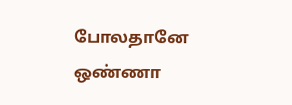போலதானே ஒண்ணா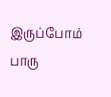இருப்போம் பாரு